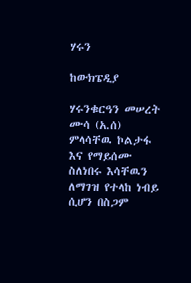ሃሩን

ከውክፔዲያ

ሃሩንቁርዓን መሠረት ሙሳ (አ.ሰ) ምላሳቸዉ ኮልታፋ እና የማይሰሙ ስለነበሩ እሳቸዉን ለማገዝ የተላከ ነብይ ሲሆን በስጋም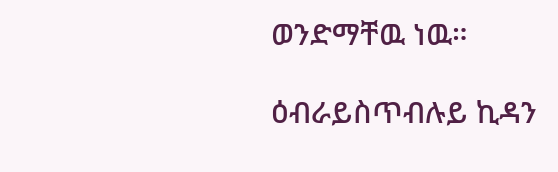ወንድማቸዉ ነዉ።

ዕብራይስጥብሉይ ኪዳን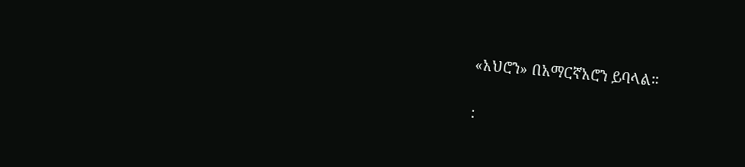«አህሮን» በአማርኛአሮን ይባላል።

: